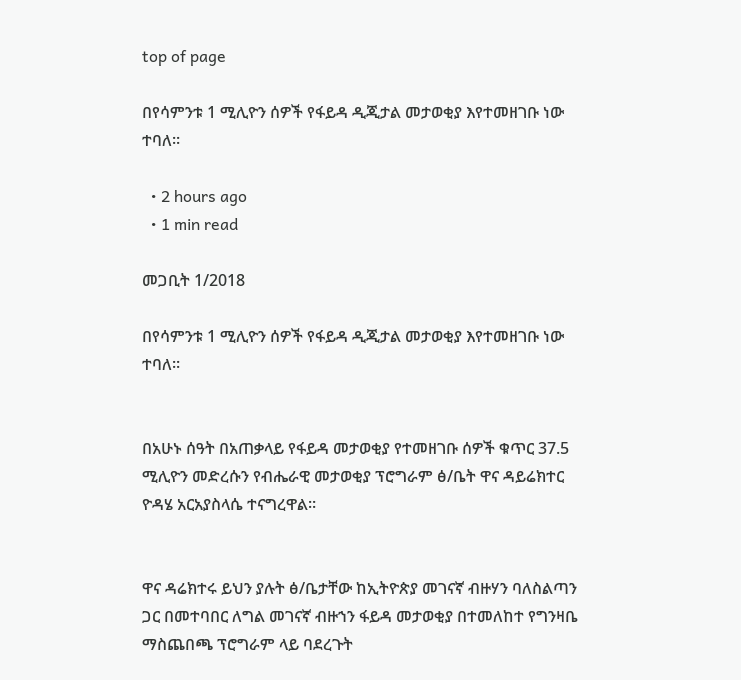top of page

በየሳምንቱ 1 ሚሊዮን ሰዎች የፋይዳ ዲጂታል መታወቂያ እየተመዘገቡ ነው ተባለ።

  • 2 hours ago
  • 1 min read

መጋቢት 1/2018

በየሳምንቱ 1 ሚሊዮን ሰዎች የፋይዳ ዲጂታል መታወቂያ እየተመዘገቡ ነው ተባለ።


በአሁኑ ሰዓት በአጠቃላይ የፋይዳ መታወቂያ የተመዘገቡ ሰዎች ቁጥር 37.5 ሚሊዮን መድረሱን የብሔራዊ መታወቂያ ፕሮግራም ፅ/ቤት ዋና ዳይሬክተር ዮዳሄ አርአያስላሴ ተናግረዋል።


ዋና ዳሬክተሩ ይህን ያሉት ፅ/ቤታቸው ከኢትዮጵያ መገናኛ ብዙሃን ባለስልጣን ጋር በመተባበር ለግል መገናኛ ብዙኀን ፋይዳ መታወቂያ በተመለከተ የግንዛቤ ማስጨበጫ ፕሮግራም ላይ ባደረጉት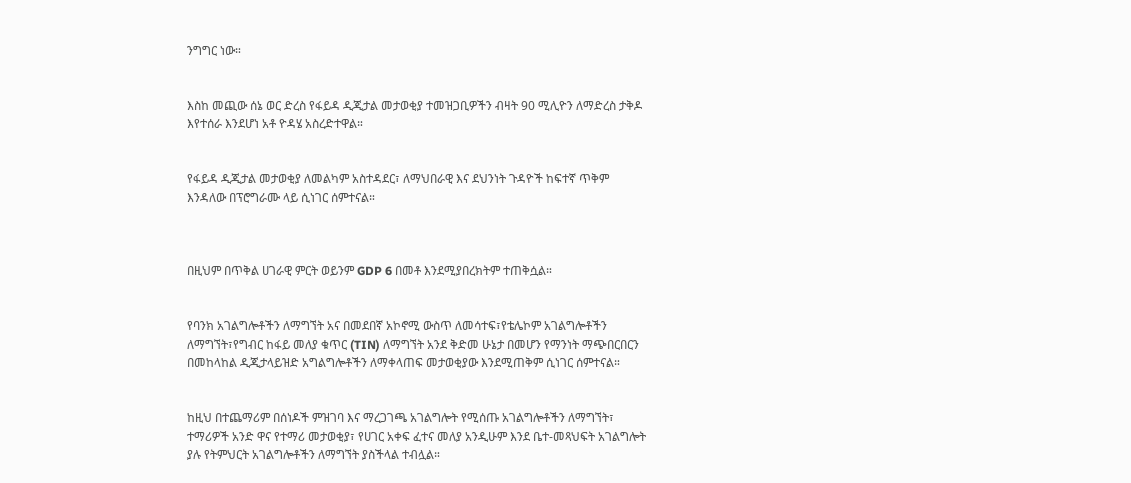ንግግር ነው።


እስከ መጪው ሰኔ ወር ድረስ የፋይዳ ዲጂታል መታወቂያ ተመዝጋቢዎችን ብዛት 90 ሚሊዮን ለማድረስ ታቅዶ እየተሰራ እንደሆነ አቶ ዮዳሄ አስረድተዋል።


የፋይዳ ዲጂታል መታወቂያ ለመልካም አስተዳደር፣ ለማህበራዊ እና ደህንነት ጉዳዮች ከፍተኛ ጥቅም እንዳለው በፕሮግራሙ ላይ ሲነገር ሰምተናል።



በዚህም በጥቅል ሀገራዊ ምርት ወይንም GDP 6 በመቶ እንደሚያበረክትም ተጠቅሷል።


የባንክ አገልግሎቶችን ለማግኘት አና በመደበኛ አኮኖሚ ውስጥ ለመሳተፍ፣የቴሌኮም አገልግሎቶችን ለማግኘት፣የግብር ከፋይ መለያ ቁጥር (TIN) ለማግኘት አንደ ቅድመ ሁኔታ በመሆን የማንነት ማጭበርበርን በመከላከል ዲጂታላይዝድ አግልግሎቶችን ለማቀላጠፍ መታወቂያው እንደሚጠቅም ሲነገር ሰምተናል።


ከዚህ በተጨማሪም በሰነዶች ምዝገባ እና ማረጋገጫ አገልግሎት የሚሰጡ አገልግሎቶችን ለማግኘት፣ ተማሪዎች አንድ ዋና የተማሪ መታወቂያ፣ የሀገር አቀፍ ፈተና መለያ አንዲሁም እንደ ቤተ-መጻህፍት አገልግሎት ያሉ የትምህርት አገልግሎቶችን ለማግኘት ያስችላል ተብሏል።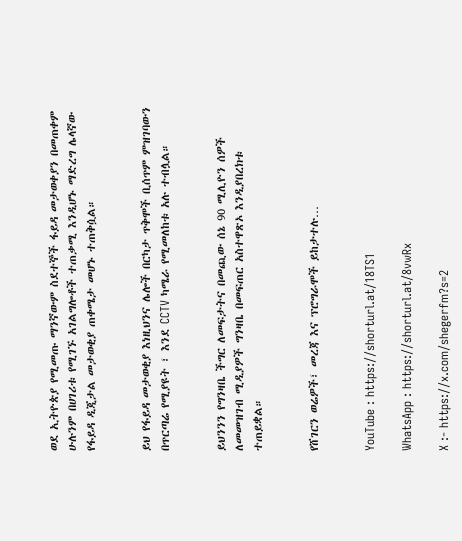ወደ ኢትዮጵያ የሚመጡ ማንኛውም ስደተኞች ፋይዳ መታወቀያን በመጠቀም ሁሉንም በሀገሪቱ የሚገኙ አገልግሎቶች ተጠቃሚ እንዲሆኑ ማድረግ ሌላኛው የፋይዳ ዲጂታል መታወቂያ ጠቀሜታ መሆኑ ተጠቅሷል።


ይህ የፋይዳ መታወቂያ እነዚህንና ሌሎች በርካታ ጥቅሞች ቢሰጥም ምዝገባውን በጥርጣሬ የሚያዩት ፣ እንደ CCTV ካሜራ የሚመለከቱ አሉ ተብሏል።


ይህንንን የግንዛቤ ችግር ለመፍታትና በመጪው ሰኔ 90 ሚሊዮን ሰዎች ለመመዝገብ ሚዲያዎች ግንዛቤ በመፍጠር አስተዋጽኦ እንዲያበረክቱ ተጠይቋል።


የሸገርን ወሬዎች፣ መረጃ እና ፕሮግራሞች ይከታተሉ…


YouTube : https://shorturl.at/18TS1

WhatsApp : https://shorturl.at/8vwRx

X :- https://x.com/shegerfm?s=2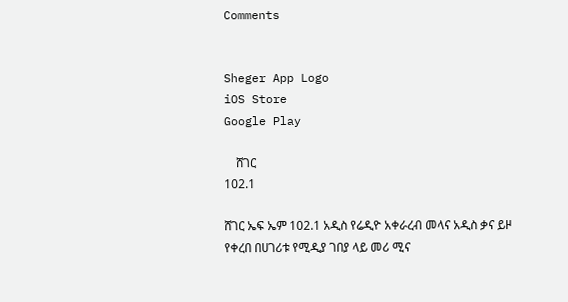Comments


Sheger App Logo
iOS Store
Google Play

    ሸገር
102.1

ሸገር ኤፍ ኤም 102.1 አዲስ የሬዲዮ አቀራረብ መላና አዲስ ቃና ይዞ የቀረበ በሀገሪቱ የሚዲያ ገበያ ላይ መሪ ሚና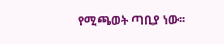የሚጫወት ጣቢያ ነው፡፡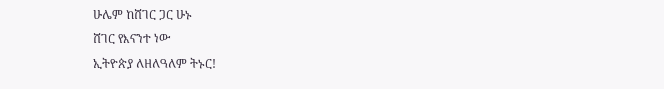ሁሌም ከሸገር ጋር ሁኑ
ሸገር የእናንተ ነው
ኢትዮጵያ ለዘለዓለም ትኑር!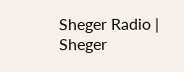Sheger Radio | Sheger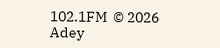102.1FM  © 2026 Adey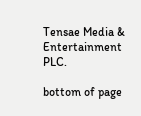Tensae Media & Entertainment PLC.

bottom of page